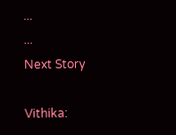...
...
Next Story

Vithika: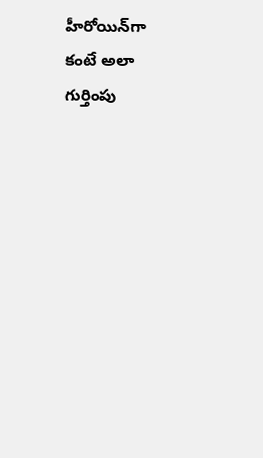హీరోయిన్‌గా కంటే అలా గుర్తింపు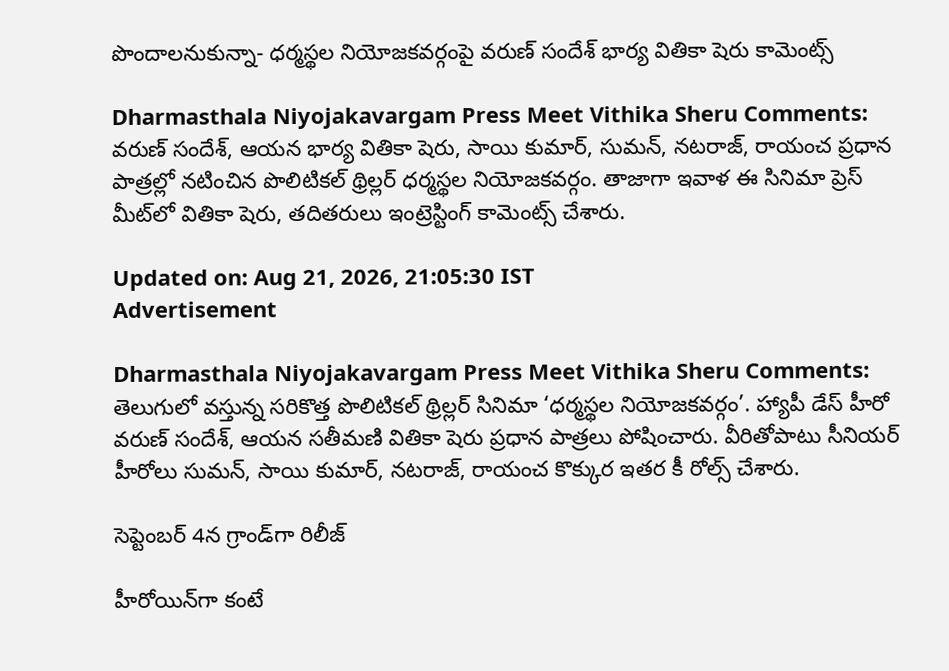పొందాలనుకున్నా- ధర్మస్థల నియోజకవర్గంపై వరుణ్ సందేశ్ భార్య వితికా షెరు కామెంట్స్

Dharmasthala Niyojakavargam Press Meet Vithika Sheru Comments: వరుణ్ సందేశ్, ఆయన భార్య వితికా షెరు, సాయి కుమార్, సుమన్, నటరాజ్, రాయంచ ప్రధాన పాత్రల్లో నటించిన పొలిటికల్ థ్రిల్లర్ ధర్మస్థల నియోజకవర్గం. తాజాగా ఇవాళ ఈ సినిమా ప్రెస్ మీట్‌లో వితికా షెరు, తదితరులు ఇంట్రెస్టింగ్ కామెంట్స్ చేశారు.

Updated on: Aug 21, 2026, 21:05:30 IST
Advertisement

Dharmasthala Niyojakavargam Press Meet Vithika Sheru Comments: తెలుగులో వస్తున్న సరికొత్త పొలిటికల్ థ్రిల్లర్ సినిమా ‘ధర్మస్థల నియోజకవర్గం’. హ్యాపీ డేస్ హీరో వరుణ్ సందేశ్, ఆయన సతీమణి వితికా షెరు ప్రధాన పాత్రలు పోషించారు. వీరితోపాటు సీనియర్ హీరోలు సుమన్, సాయి కుమార్, నటరాజ్, రాయంచ కొక్కుర ఇతర కీ రోల్స్ చేశారు.

సెప్టెంబర్ 4న గ్రాండ్‌గా రిలీజ్

హీరోయిన్‌గా కంటే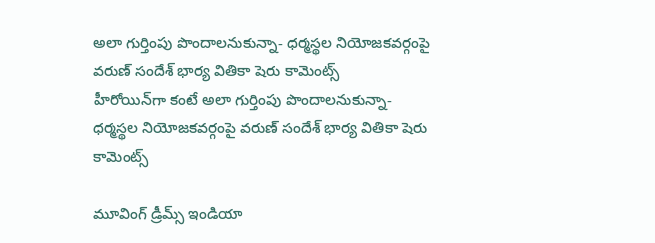అలా గుర్తింపు పొందాలనుకున్నా- ధర్మస్థల నియోజకవర్గంపై వరుణ్ సందేశ్ భార్య వితికా షెరు కామెంట్స్
హీరోయిన్‌గా కంటే అలా గుర్తింపు పొందాలనుకున్నా- ధర్మస్థల నియోజకవర్గంపై వరుణ్ సందేశ్ భార్య వితికా షెరు కామెంట్స్

మూవింగ్ డ్రీమ్స్ ఇండియా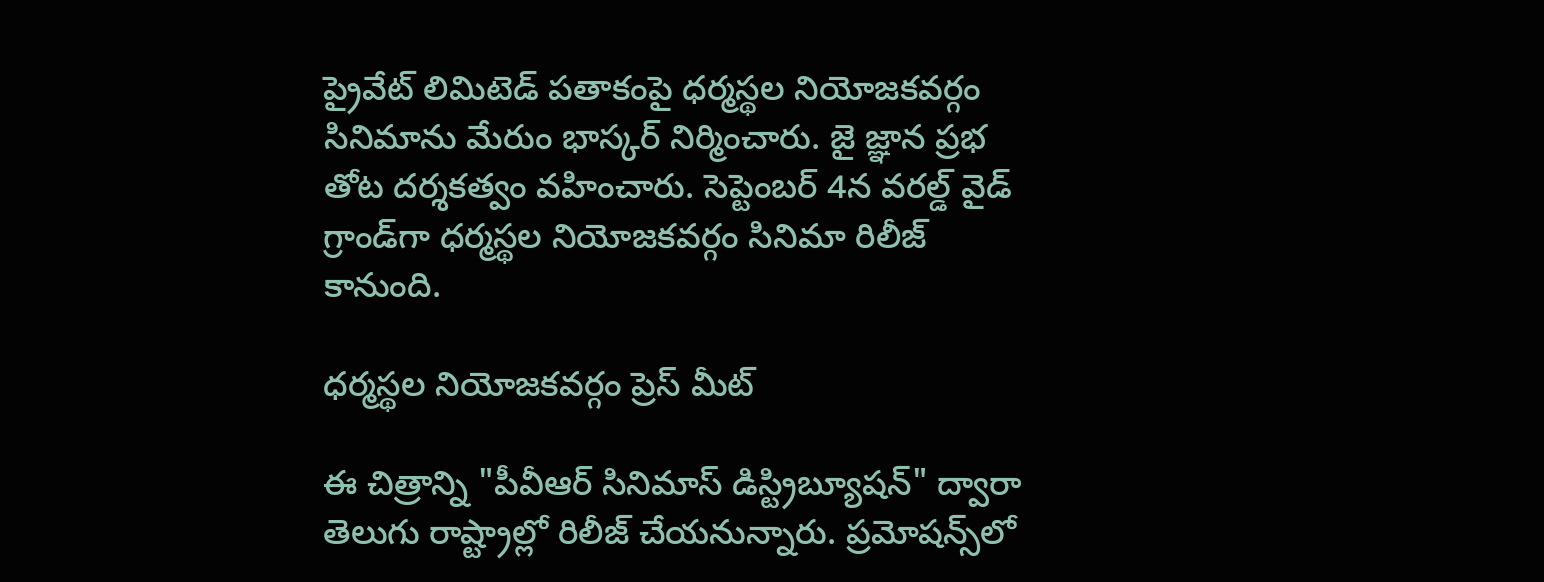ప్రైవేట్ లిమిటెడ్ పతాకంపై ధర్మస్థల నియోజకవర్గం సినిమాను మేరుం భాస్కర్ నిర్మించారు. జై జ్ఞాన ప్రభ తోట దర్శకత్వం వహించారు. సెప్టెంబర్ 4న వరల్డ్ వైడ్ గ్రాండ్‌గా ధర్మస్థల నియోజకవర్గం సినిమా రిలీజ్ కానుంది.

ధర్మస్థల నియోజకవర్గం ప్రెస్ మీట్

ఈ చిత్రాన్ని "పీవీఆర్ సినిమాస్ డిస్ట్రిబ్యూషన్" ద్వారా తెలుగు రాష్ట్రాల్లో రిలీజ్ చేయనున్నారు. ప్రమోషన్స్‌లో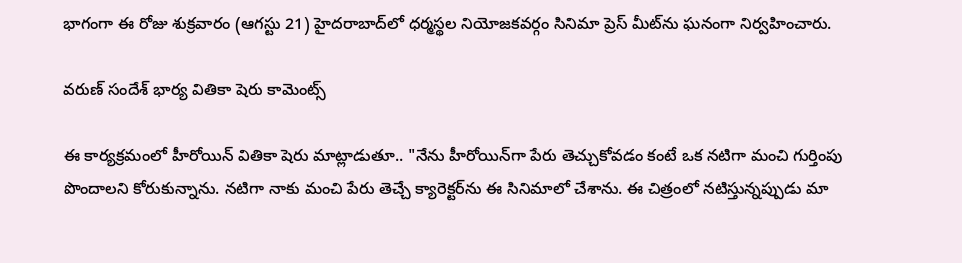భాగంగా ఈ రోజు శుక్రవారం (ఆగస్టు 21) హైదరాబాద్‌లో ధర్మస్థల నియోజకవర్గం సినిమా ప్రెస్ మీట్‌ను ఘనంగా నిర్వహించారు.

వరుణ్ సందేశ్ భార్య వితికా షెరు కామెంట్స్

ఈ కార్యక్రమంలో హీరోయిన్ వితికా షెరు మాట్లాడుతూ.. "నేను హీరోయిన్‌గా పేరు తెచ్చుకోవడం కంటే ఒక నటిగా మంచి గుర్తింపు పొందాలని కోరుకున్నాను. నటిగా నాకు మంచి పేరు తెచ్చే క్యారెక్టర్‌ను ఈ సినిమాలో చేశాను. ఈ చిత్రంలో నటిస్తున్నప్పుడు మా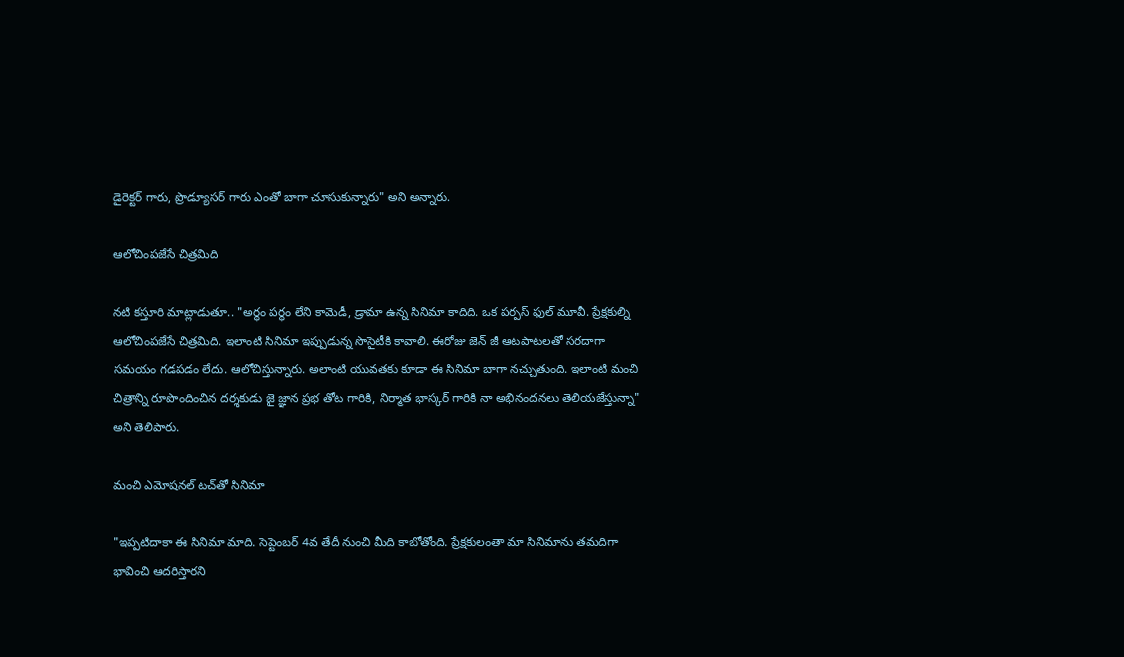డైరెక్టర్ గారు, ప్రొడ్యూసర్ గారు ఎంతో బాగా చూసుకున్నారు" అని అన్నారు.

ఆలోచింపజేసే చిత్రమిది

నటి కస్తూరి మాట్లాడుతూ.. "అర్థం పర్థం లేని కామెడీ, డ్రామా ఉన్న సినిమా కాదిది. ఒక పర్పస్ ఫుల్ మూవీ. ప్రేక్షకుల్ని ఆలోచింపజేసే చిత్రమిది. ఇలాంటి సినిమా ఇప్పుడున్న సొసైటీకి కావాలి. ఈరోజు జెన్ జీ ఆటపాటలతో సరదాగా సమయం గడపడం లేదు. ఆలోచిస్తున్నారు. అలాంటి యువతకు కూడా ఈ సినిమా బాగా నచ్చుతుంది. ఇలాంటి మంచి చిత్రాన్ని రూపొందించిన దర్శకుడు జై జ్ఞాన ప్రభ తోట గారికి, నిర్మాత భాస్కర్ గారికి నా అభినందనలు తెలియజేస్తున్నా" అని తెలిపారు.

మంచి ఎమోషనల్ టచ్‌తో సినిమా

"ఇప్పటిదాకా ఈ సినిమా మాది. సెప్టెంబర్ 4వ తేదీ నుంచి మీది కాబోతోంది. ప్రేక్షకులంతా మా సినిమాను తమదిగా భావించి ఆదరిస్తారని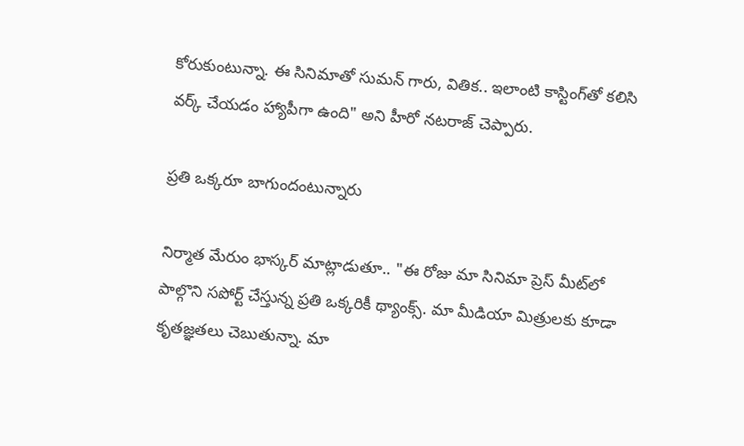కోరుకుంటున్నా. ఈ సినిమాతో సుమన్ గారు, వితిక.. ఇలాంటి కాస్టింగ్‌తో కలిసి వర్క్ చేయడం హ్యాపీగా ఉంది" అని హీరో నటరాజ్ చెప్పారు.

ప్రతి ఒక్కరూ బాగుందంటున్నారు

నిర్మాత మేరుం భాస్కర్ మాట్లాడుతూ.. "ఈ రోజు మా సినిమా ప్రెస్ మీట్‌లో పాల్గొని సపోర్ట్ చేస్తున్న ప్రతి ఒక్కరికీ థ్యాంక్స్. మా మీడియా మిత్రులకు కూడా కృతజ్ఞతలు చెబుతున్నా. మా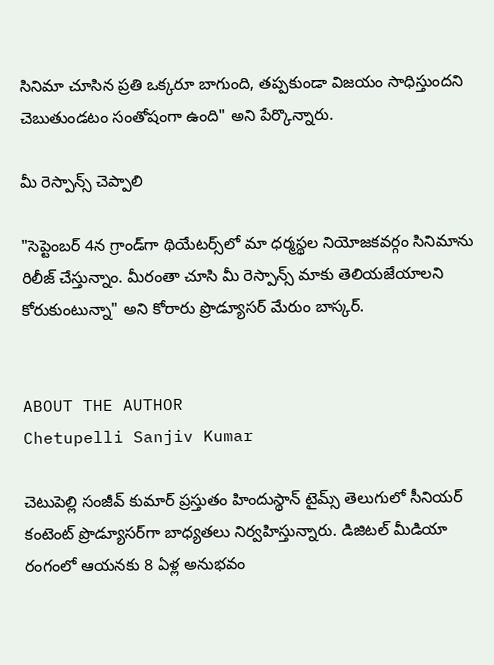సినిమా చూసిన ప్రతి ఒక్కరూ బాగుంది, తప్పకుండా విజయం సాధిస్తుందని చెబుతుండటం సంతోషంగా ఉంది" అని పేర్కొన్నారు.

మీ రెస్పాన్స్ చెప్పాలి

"సెప్టెంబర్ 4న గ్రాండ్‌గా థియేటర్స్‌లో మా ధర్మస్థల నియోజకవర్గం సినిమాను రిలీజ్ చేస్తున్నాం. మీరంతా చూసి మీ రెస్పాన్స్ మాకు తెలియజేయాలని కోరుకుంటున్నా" అని కోరారు ప్రొడ్యూసర్ మేరుం బాస్కర్.


ABOUT THE AUTHOR
Chetupelli Sanjiv Kumar

చెటుపెల్లి సంజీవ్ కుమార్ ప్రస్తుతం హిందుస్థాన్ టైమ్స్ తెలుగులో సీనియర్ కంటెంట్ ప్రొడ్యూసర్‌గా బాధ్యతలు నిర్వహిస్తున్నారు. డిజిటల్ మీడియా రంగంలో ఆయనకు 8 ఏళ్ల అనుభవం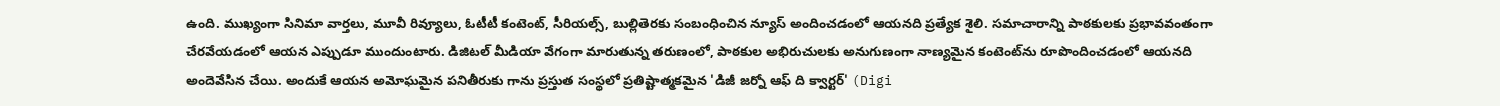ఉంది. ముఖ్యంగా సినిమా వార్తలు, మూవీ రివ్యూలు, ఓటీటీ కంటెంట్, సీరియల్స్, బుల్లితెరకు సంబంధించిన న్యూస్ అందించడంలో ఆయనది ప్రత్యేక శైలి. సమాచారాన్ని పాఠకులకు ప్రభావవంతంగా చేరవేయడంలో ఆయన ఎప్పుడూ ముందుంటారు. డిజిటల్ మీడియా వేగంగా మారుతున్న తరుణంలో, పాఠకుల అభిరుచులకు అనుగుణంగా నాణ్యమైన కంటెంట్‌ను రూపొందించడంలో ఆయనది అందెవేసిన చేయి. అందుకే ఆయన అమోఘమైన పనితీరుకు గాను ప్రస్తుత సంస్థలో ప్రతిష్టాత్మకమైన 'డిజీ జర్నో ఆఫ్ ది క్వార్టర్' (Digi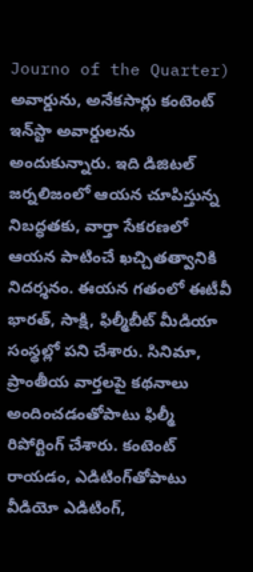Journo of the Quarter) అవార్డును, అనేకసార్లు కంటెంట్ ఇన్‌స్టా అవార్డులను అందుకున్నారు. ఇది డిజిటల్ జర్నలిజంలో ఆయన చూపిస్తున్న నిబద్ధతకు, వార్తా సేకరణలో ఆయన పాటించే ఖచ్చితత్వానికి నిదర్శనం. ఈయన గతంలో ఈటీవీ భారత్, సాక్షి, ఫిల్మీబీట్ మీడియా సంస్థల్లో పని చేశారు. సినిమా, ప్రాంతీయ వార్తలపై కథనాలు అందించడంతోపాటు ఫిల్మీ రిపోర్టింగ్ చేశారు. కంటెంట్ రాయడం, ఎడిటింగ్‌తోపాటు వీడియో ఎడిటింగ్,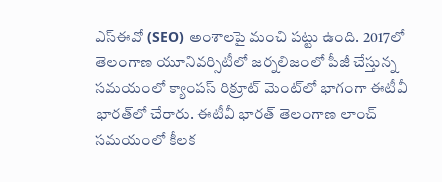ఎస్‌ఈవో (SEO) అంశాలపై మంచి పట్టు ఉంది. 2017లో తెలంగాణ యూనివర్సిటీలో జర్నలిజంలో పీజీ చేస్తున్న సమయంలో క్యాంపస్ రిక్రూట్ మెంట్‌లో భాగంగా ఈటీవీ భారత్‌లో చేరారు. ఈటీవీ భారత్ తెలంగాణ లాంచ్ సమయంలో కీలక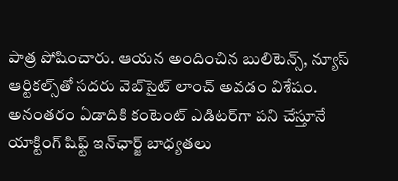పాత్ర పోషించారు. ఆయన అందించిన బులిటెన్స్, న్యూస్ ఆర్టికల్స్‌తో సదరు వెబ్‌సైట్ లాంచ్ అవడం విశేషం. అనంతరం ఏడాదికి కంటెంట్ ఎడిటర్‌గా పని చేస్తూనే యాక్టింగ్ షిఫ్ట్ ఇన్‌ఛార్జ్ బాధ్యతలు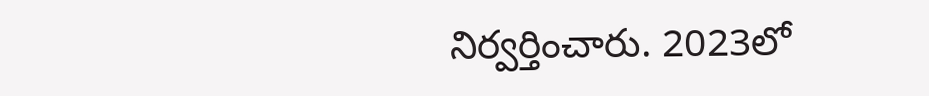నిర్వర్తించారు. 2023లో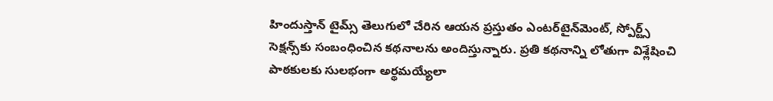హిందుస్తాన్ టైమ్స్ తెలుగులో చేరిన ఆయన ప్రస్తుతం ఎంటర్‌టైన్‌మెంట్, స్పోర్ట్స్ సెక్షన్స్‌కు సంబంధించిన కథనాలను అందిస్తున్నారు. ప్రతి కథనాన్ని లోతుగా విశ్లేషించి పాఠకులకు సులభంగా అర్థమయ్యేలా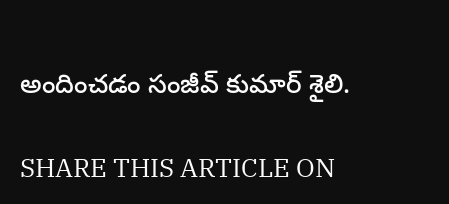అందించడం సంజీవ్ కుమార్ శైలి.

SHARE THIS ARTICLE ON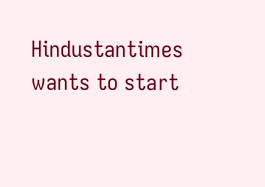Hindustantimes wants to start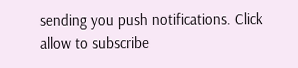sending you push notifications. Click allow to subscribe